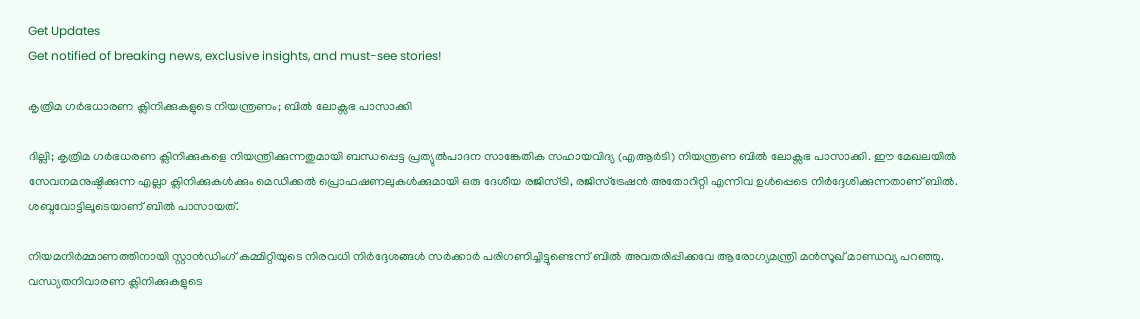Get Updates
Get notified of breaking news, exclusive insights, and must-see stories!

കൃത്രിമ ഗർഭധാരണ ക്ലിനിക്കുകളുടെ നിയന്ത്രണം; ബിൽ ലോക്സഭ പാസാക്കി

ദില്ലി; കൃത്രിമ ഗർഭധരണ ക്ലിനിക്കുകളെ നിയന്ത്രിക്കുന്നതുമായി ബന്ധപ്പെട്ട പ്രത്യുൽപാദന സാങ്കേതിക സഹായവിദ്യ (എആർടി) നിയന്ത്രണ ബിൽ ലോക്സഭ പാസാക്കി. ഈ മേഖലയിൽ സേവനമനുഷ്ഠിക്കുന്ന എല്ലാ ക്ലിനിക്കുകൾക്കും മെഡിക്കൽ പ്രൊഫഷണലുകൾക്കുമായി ഒരു ദേശീയ രജിസ്ട്രി, രജിസ്ട്രേഷൻ അതോറിറ്റി എന്നിവ ഉൾപ്പെടെ നിർദ്ദേശിക്കുന്നതാണ് ബിൽ. ശബ്ദവോട്ടിലൂടെയാണ് ബിൽ പാസായത്.

നിയമനിർമ്മാണത്തിനായി സ്റ്റാൻഡിംഗ് കമ്മിറ്റിയുടെ നിരവധി നിർദ്ദേശങ്ങൾ സർക്കാർ പരിഗണിച്ചിട്ടുണ്ടെന്ന് ബിൽ അവതരിപ്പിക്കവേ ആരോഗ്യമന്ത്രി മൻസൂഖ് മാണ്ഡവ്യ പറഞ്ഞു. വന്ധ്യതനിവാരണ ക്ലിനിക്കുകളുടെ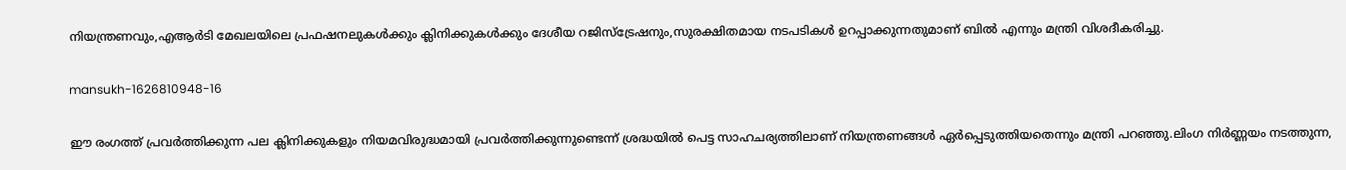നിയന്ത്രണവും,എആർടി മേഖലയിലെ പ്രഫഷനലുകൾക്കും ക്ലിനിക്കുകൾക്കും ദേശീയ റജിസ്ട്രേഷനും,സുരക്ഷിതമായ നടപടികൾ ഉറപ്പാക്കുന്നതുമാണ് ബിൽ എന്നും മന്ത്രി വിശദീകരിച്ചു.

mansukh-1626810948-16

ഈ രംഗത്ത് പ്രവർത്തിക്കുന്ന പല ക്ലിനിക്കുകളും നിയമവിരുദ്ധമായി പ്രവർത്തിക്കുന്നുണ്ടെന്ന് ശ്രദ്ധയിൽ പെട്ട സാഹചര്യത്തിലാണ് നിയന്ത്രണങ്ങൾ ഏർപ്പെടുത്തിയതെന്നും മന്ത്രി പറഞ്ഞു.ലിംഗ നിർണ്ണയം നടത്തുന്ന,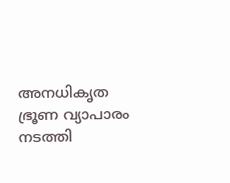അനധികൃത ഭ്രൂണ വ്യാപാരം നടത്തി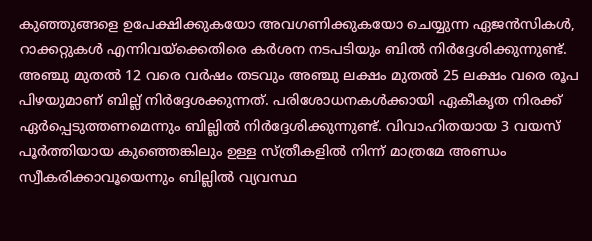കുഞ്ഞുങ്ങളെ ഉപേക്ഷിക്കുകയോ അവഗണിക്കുകയോ ചെയ്യുന്ന ഏജൻസികൾ, റാക്കറ്റുകൾ എന്നിവയ്ക്കെതിരെ കർശന നടപടിയും ബിൽ നിർദ്ദേശിക്കുന്നുണ്ട്. അഞ്ചു മുതല്‍ 12 വരെ വര്‍ഷം തടവും അഞ്ചു ലക്ഷം മുതല്‍ 25 ലക്ഷം വരെ രൂപ പിഴയുമാണ് ബില്ല് നിർദ്ദേശക്കുന്നത്. പരിശോധനകള്‍ക്കായി ഏകീകൃത നിരക്ക് ഏര്‍പ്പെടുത്തണമെന്നും ബില്ലിൽ നിർദ്ദേശിക്കുന്നുണ്ട്. വിവാഹിതയായ 3 വയസ് പൂർത്തിയായ കുഞ്ഞെങ്കിലും ഉള്ള സ്ത്രീകളിൽ നിന്ന് മാത്രമേ അണ്ഡം സ്വീകരിക്കാവൂയെന്നും ബില്ലിൽ വ്യവസ്ഥ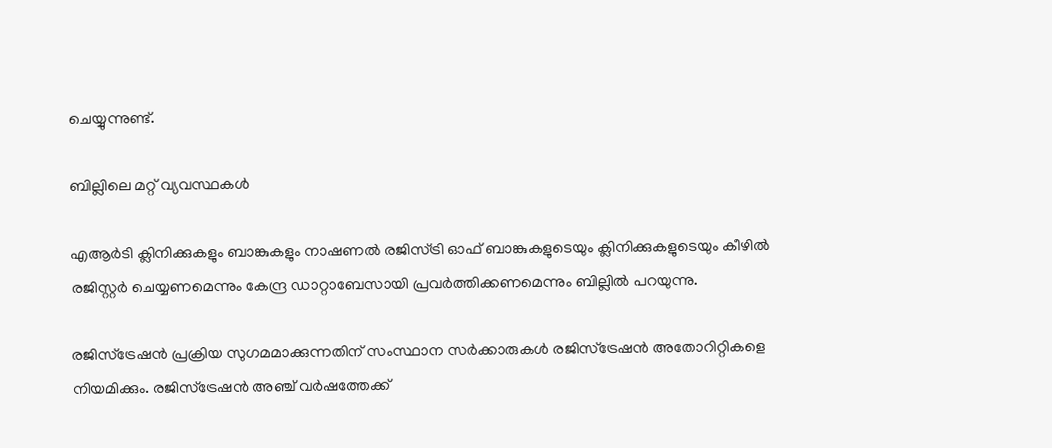ചെയ്യുന്നുണ്ട്.

ബില്ലിലെ മറ്റ് വ്യവസ്ഥകൾ

എആർടി ക്ലിനിക്കുകളും ബാങ്കുകളും നാഷണൽ രജിസ്ട്രി ഓഫ് ബാങ്കുകളുടെയും ക്ലിനിക്കുകളുടെയും കീഴിൽ രജിസ്റ്റർ ചെയ്യണമെന്നും കേന്ദ്ര ഡാറ്റാബേസായി പ്രവർത്തിക്കണമെന്നും ബില്ലിൽ പറയുന്നു.

രജിസ്ട്രേഷൻ പ്രക്രിയ സുഗമമാക്കുന്നതിന് സംസ്ഥാന സർക്കാരുകൾ രജിസ്ട്രേഷൻ അതോറിറ്റികളെ നിയമിക്കും. രജിസ്ട്രേഷൻ അഞ്ച് വർഷത്തേക്ക്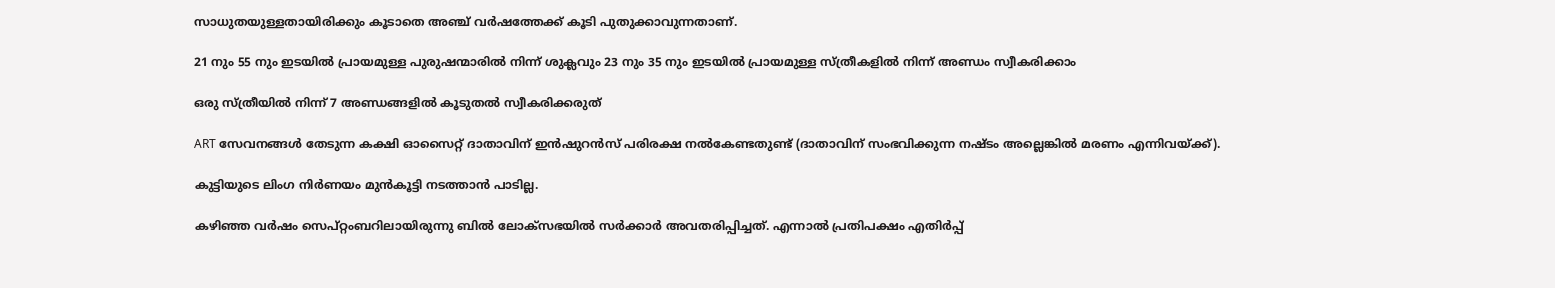സാധുതയുള്ളതായിരിക്കും കൂടാതെ അഞ്ച് വർഷത്തേക്ക് കൂടി പുതുക്കാവുന്നതാണ്.

21 നും 55 നും ഇടയിൽ പ്രായമുള്ള പുരുഷന്മാരിൽ നിന്ന് ശുക്ലവും 23 നും 35 നും ഇടയിൽ പ്രായമുള്ള സ്ത്രീകളിൽ നിന്ന് അണ്ഡം സ്വീകരിക്കാം

ഒരു സ്ത്രീയിൽ നിന്ന് 7 അണ്ഡങ്ങളിൽ കൂടുതൽ സ്വീകരിക്കരുത്

ART സേവനങ്ങൾ തേടുന്ന കക്ഷി ഓസൈറ്റ് ദാതാവിന് ഇൻഷുറൻസ് പരിരക്ഷ നൽകേണ്ടതുണ്ട് (ദാതാവിന് സംഭവിക്കുന്ന നഷ്ടം അല്ലെങ്കിൽ മരണം എന്നിവയ്ക്ക്).

കുട്ടിയുടെ ലിംഗ നിർണയം മുൻകൂട്ടി നടത്താൻ പാടില്ല.

കഴിഞ്ഞ വർഷം സെപ്റ്റംബറിലായിരുന്നു ബിൽ ലോക്സഭയിൽ സർക്കാർ അവതരിപ്പിച്ചത്. എന്നാൽ പ്രതിപക്ഷം എതിർപ്പ്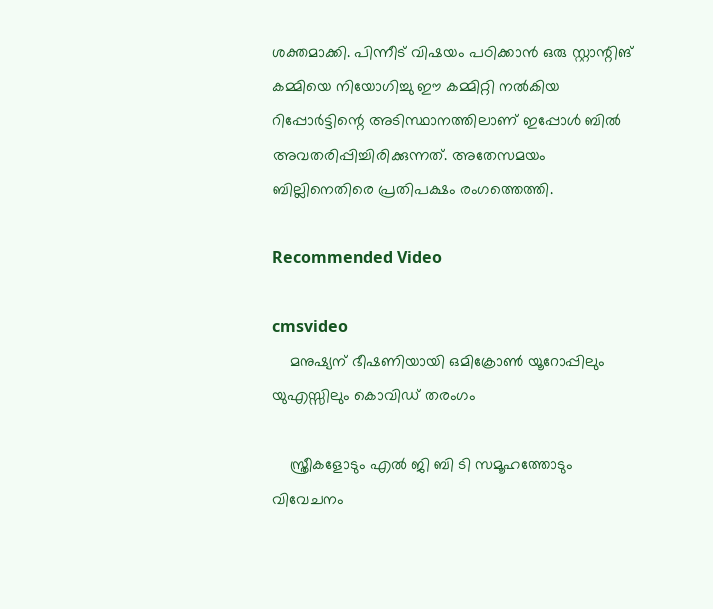ശക്തമാക്കി. പിന്നീട് വിഷയം പഠിക്കാൻ ഒരു സ്റ്റാന്റിങ് കമ്മിയെ നിയോഗിച്ചു ഈ കമ്മിറ്റി നൽകിയ റിപ്പോർട്ടിന്റെ അടിസ്ഥാനത്തിലാണ് ഇപ്പോൾ ബിൽ അവതരിപ്പിച്ചിരിക്കുന്നത്. അതേസമയം ബില്ലിനെതിരെ പ്രതിപക്ഷം രംഗത്തെത്തി.

Recommended Video

cmsvideo
    മനുഷ്യന് ഭീഷണിയായി ഒമിക്രോൺ യൂറോപ്പിലും യുഎസ്സിലും കൊവിഡ് തരംഗം

    സ്ത്രീകളോടും എല്‍ ജി ബി ടി സമൂഹത്തോടും വിവേചനം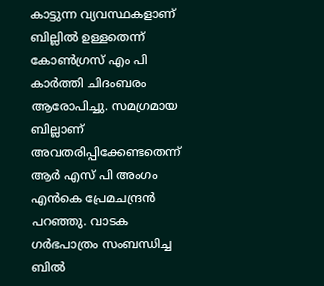കാട്ടുന്ന വ്യവസ്ഥകളാണ് ബില്ലിൽ ഉള്ളതെന്ന് കോൺഗ്രസ് എം പി കാർത്തി ചിദംബരം ആരോപിച്ചു. സമഗ്രമായ ബില്ലാണ് അവതരിപ്പിക്കേണ്ടതെന്ന് ആർ എസ് പി അംഗം എൻകെ പ്രേമചന്ദ്രൻ പറഞ്ഞു. വാടക ഗർഭപാത്രം സംബന്ധിച്ച ബിൽ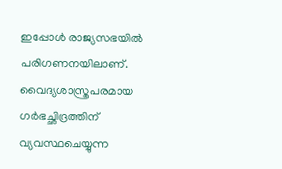ഇപ്പോൾ രാജ്യസഭയിൽ പരിഗണനയിലാണ്. വൈദ്യശാസ്ത്രപരമായ ഗര്‍ഭച്ഛിദ്രത്തിന് വ്യവസ്ഥചെയ്യുന്ന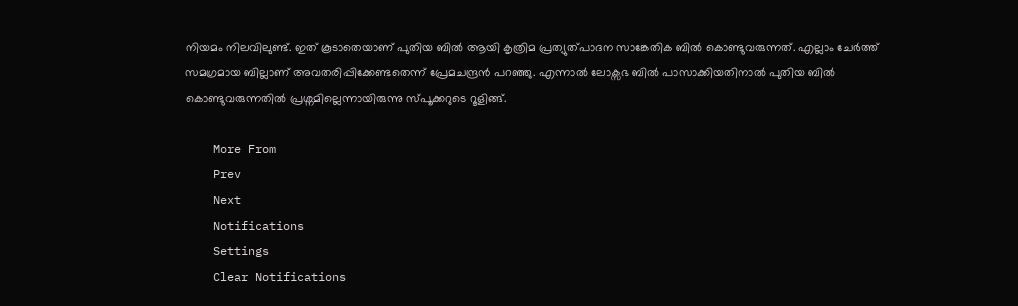നിയമം നിലവിലുണ്ട്. ഇത് കൂടാതെയാണ് പുതിയ ബിൽ ആയി കൃത്രിമ പ്രത്യുത്പാദന സാങ്കേതിക ബില്‍ കൊണ്ടുവരുന്നത്. എല്ലാം ചേർത്ത് സമഗ്രമായ ബില്ലാണ് അവതരിപ്പിക്കേണ്ടതെന്ന് പ്രേമചന്ദ്രൻ പറഞ്ഞു. എന്നാൽ ലോക്സഭ ബിൽ പാസാക്കിയതിനാൽ പുതിയ ബിൽ കൊണ്ടുവരുന്നതിൽ പ്രശ്നമില്ലെന്നായിരുന്നു സ്പൂക്കറുടെ റൂളിങ്ങ്.

    More From
    Prev
    Next
    Notifications
    Settings
    Clear Notifications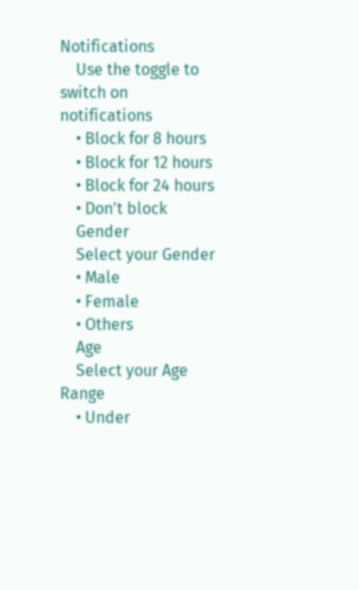Notifications
    Use the toggle to switch on notifications
    • Block for 8 hours
    • Block for 12 hours
    • Block for 24 hours
    • Don't block
    Gender
    Select your Gender
    • Male
    • Female
    • Others
    Age
    Select your Age Range
    • Under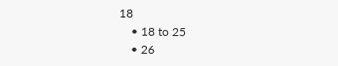18
    • 18 to 25
    • 26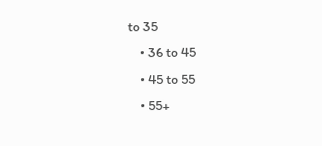to 35
    • 36 to 45
    • 45 to 55
    • 55+